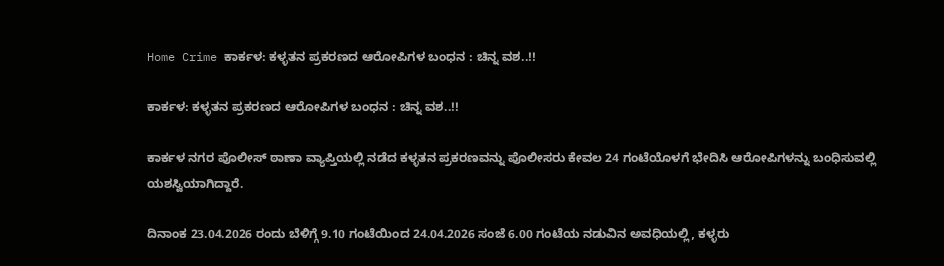Home Crime ಕಾರ್ಕಳ: ಕಳ್ಳತನ ಪ್ರಕರಣದ ಆರೋಪಿಗಳ ಬಂಧನ : ಚಿನ್ನ ವಶ..!!

ಕಾರ್ಕಳ: ಕಳ್ಳತನ ಪ್ರಕರಣದ ಆರೋಪಿಗಳ ಬಂಧನ : ಚಿನ್ನ ವಶ..!!

ಕಾರ್ಕಳ ನಗರ ಪೊಲೀಸ್ ಠಾಣಾ ವ್ಯಾಪ್ತಿಯಲ್ಲಿ ನಡೆದ ಕಳ್ಳತನ ಪ್ರಕರಣವನ್ನು ಪೊಲೀಸರು ಕೇವಲ 24 ಗಂಟೆಯೊಳಗೆ ಭೇದಿಸಿ ಆರೋಪಿಗಳನ್ನು ಬಂಧಿಸುವಲ್ಲಿ ಯಶಸ್ವಿಯಾಗಿದ್ದಾರೆ.

ದಿನಾಂಕ 23.04.2026 ರಂದು ಬೆಳಿಗ್ಗೆ 9.10 ಗಂಟೆಯಿಂದ 24.04.2026 ಸಂಜೆ 6.00 ಗಂಟೆಯ ನಡುವಿನ ಅವಧಿಯಲ್ಲಿ, ಕಳ್ಳರು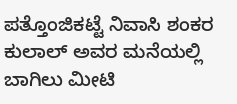ಪತ್ತೊಂಜಿಕಟ್ಟೆ ನಿವಾಸಿ ಶಂಕರ ಕುಲಾಲ್ ಅವರ ಮನೆಯಲ್ಲಿ ಬಾಗಿಲು ಮೀಟಿ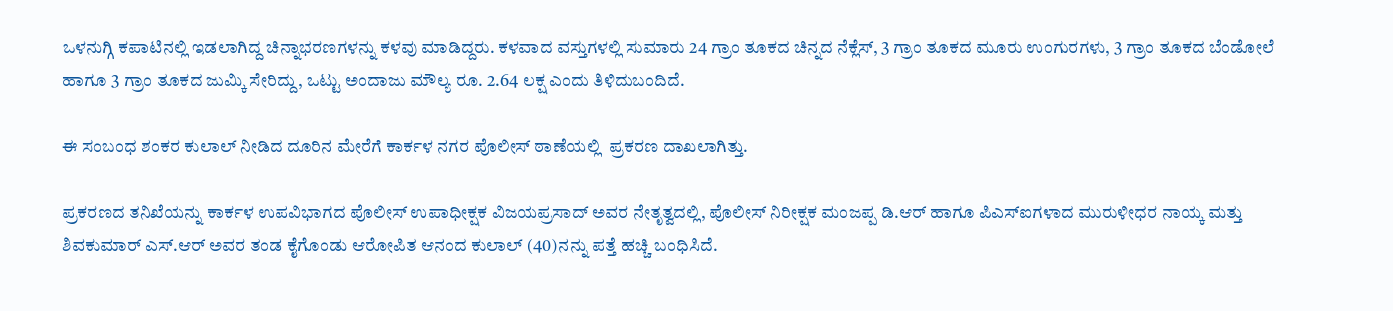ಒಳನುಗ್ಗಿ ಕಪಾಟಿನಲ್ಲಿ ಇಡಲಾಗಿದ್ದ ಚಿನ್ನಾಭರಣಗಳನ್ನು ಕಳವು ಮಾಡಿದ್ದರು. ಕಳವಾದ ವಸ್ತುಗಳಲ್ಲಿ ಸುಮಾರು 24 ಗ್ರಾಂ ತೂಕದ ಚಿನ್ನದ ನೆಕ್ಲೆಸ್, 3 ಗ್ರಾಂ ತೂಕದ ಮೂರು ಉಂಗುರಗಳು, 3 ಗ್ರಾಂ ತೂಕದ ಬೆಂಡೋಲೆ ಹಾಗೂ 3 ಗ್ರಾಂ ತೂಕದ ಜುಮ್ಕಿ ಸೇರಿದ್ದು, ಒಟ್ಟು ಅಂದಾಜು ಮೌಲ್ಯ ರೂ. 2.64 ಲಕ್ಷ ಎಂದು ತಿಳಿದುಬಂದಿದೆ.

ಈ ಸಂಬಂಧ ಶಂಕರ ಕುಲಾಲ್ ನೀಡಿದ ದೂರಿನ ಮೇರೆಗೆ ಕಾರ್ಕಳ ನಗರ ಪೊಲೀಸ್ ಠಾಣೆಯಲ್ಲಿ  ಪ್ರಕರಣ ದಾಖಲಾಗಿತ್ತು.

ಪ್ರಕರಣದ ತನಿಖೆಯನ್ನು ಕಾರ್ಕಳ ಉಪವಿಭಾಗದ ಪೊಲೀಸ್ ಉಪಾಧೀಕ್ಷಕ ವಿಜಯಪ್ರಸಾದ್ ಅವರ ನೇತೃತ್ವದಲ್ಲಿ, ಪೊಲೀಸ್ ನಿರೀಕ್ಷಕ ಮಂಜಪ್ಪ ಡಿ.ಆರ್ ಹಾಗೂ ಪಿಎಸ್‌ಐಗಳಾದ ಮುರುಳೀಧರ ನಾಯ್ಕ ಮತ್ತು ಶಿವಕುಮಾರ್ ಎಸ್.ಆರ್ ಅವರ ತಂಡ ಕೈಗೊಂಡು ಆರೋಪಿತ ಆನಂದ ಕುಲಾಲ್ (40)ನನ್ನು ಪತ್ತೆ ಹಚ್ಚಿ ಬಂಧಿಸಿದೆ.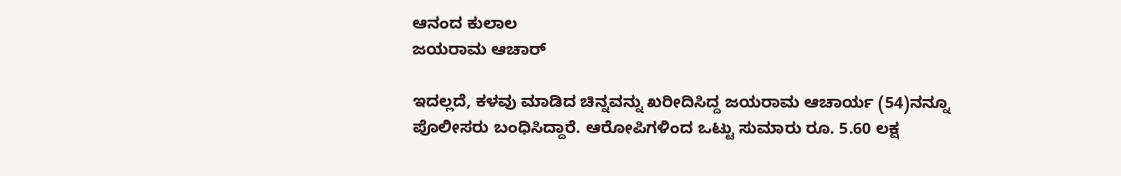ಆನಂದ ಕುಲಾಲ
ಜಯರಾಮ ಆಚಾರ್

ಇದಲ್ಲದೆ, ಕಳವು ಮಾಡಿದ ಚಿನ್ನವನ್ನು ಖರೀದಿಸಿದ್ದ ಜಯರಾಮ ಆಚಾರ್ಯ (54)ನನ್ನೂ ಪೊಲೀಸರು ಬಂಧಿಸಿದ್ದಾರೆ. ಆರೋಪಿಗಳಿಂದ ಒಟ್ಟು ಸುಮಾರು ರೂ. 5.60 ಲಕ್ಷ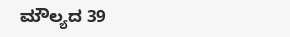ಮೌಲ್ಯದ 39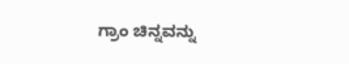ಗ್ರಾಂ ಚಿನ್ನವನ್ನು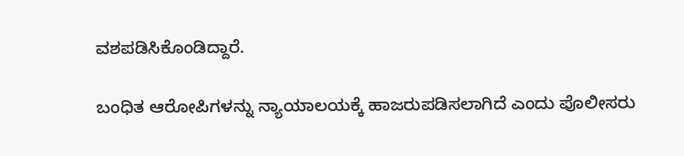ವಶಪಡಿಸಿಕೊಂಡಿದ್ದಾರೆ.

ಬಂಧಿತ ಆರೋಪಿಗಳನ್ನು ನ್ಯಾಯಾಲಯಕ್ಕೆ ಹಾಜರುಪಡಿಸಲಾಗಿದೆ ಎಂದು ಪೊಲೀಸರು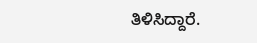ತಿಳಿಸಿದ್ದಾರೆ.